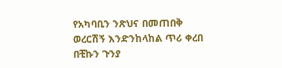የአካባቢን ንጽህና በመጠበቅ ወረርሽኝ እንድንከላከል ጥሪ ቀረበ በቺኩን ጉንያ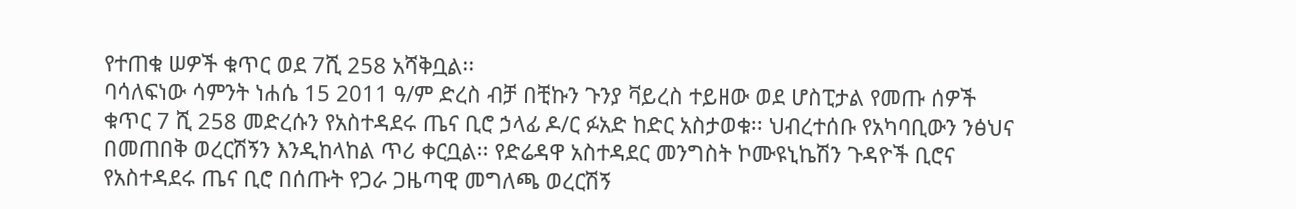የተጠቁ ሠዎች ቁጥር ወደ 7ሺ 258 አሻቅቧል፡፡
ባሳለፍነው ሳምንት ነሐሴ 15 2011 ዓ/ም ድረስ ብቻ በቺኩን ጉንያ ቫይረስ ተይዘው ወደ ሆስፒታል የመጡ ሰዎች ቁጥር 7 ሺ 258 መድረሱን የአስተዳደሩ ጤና ቢሮ ኃላፊ ዶ/ር ፉአድ ከድር አስታወቁ፡፡ ህብረተሰቡ የአካባቢውን ንፅህና በመጠበቅ ወረርሽኝን እንዲከላከል ጥሪ ቀርቧል፡፡ የድሬዳዋ አስተዳደር መንግስት ኮሙዩኒኬሽን ጉዳዮች ቢሮና የአስተዳደሩ ጤና ቢሮ በሰጡት የጋራ ጋዜጣዊ መግለጫ ወረርሽኝ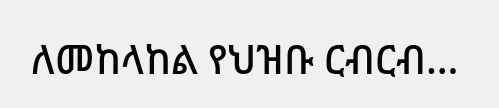ለመከላከል የህዝቡ ርብርብ…